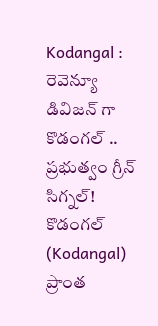Kodangal : రెవెన్యూ డివిజన్ గా కొడంగల్ .. ప్రభుత్వం గ్రీన్ సిగ్నల్!
కొడంగల్ (Kodangal) ప్రాంత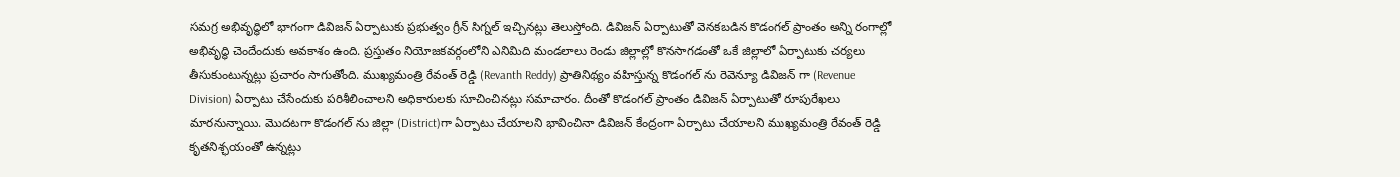సమగ్ర అభివృద్ధిలో భాగంగా డివిజన్ ఏర్పాటుకు ప్రభుత్వం గ్రీన్ సిగ్నల్ ఇచ్చినట్లు తెలుస్తోంది. డివిజన్ ఏర్పాటుతో వెనకబడిన కొడంగల్ ప్రాంతం అన్ని రంగాల్లో అభివృద్ధి చెందేందుకు అవకాశం ఉంది. ప్రస్తుతం నియోజకవర్గంలోని ఎనిమిది మండలాలు రెండు జిల్లాల్లో కొనసాగడంతో ఒకే జిల్లాలో ఏర్పాటుకు చర్యలు తీసుకుంటున్నట్లు ప్రచారం సాగుతోంది. ముఖ్యమంత్రి రేవంత్ రెడ్డి (Revanth Reddy) ప్రాతినిథ్యం వహిస్తున్న కొడంగల్ ను రెవెన్యూ డివిజన్ గా (Revenue Division) ఏర్పాటు చేసేందుకు పరిశీలించాలని అధికారులకు సూచించినట్లు సమాచారం. దీంతో కొడంగల్ ప్రాంతం డివిజన్ ఏర్పాటుతో రూపురేఖలు మారనున్నాయి. మొదటగా కొడంగల్ ను జిల్లా (District)గా ఏర్పాటు చేయాలని భావించినా డివిజన్ కేంద్రంగా ఏర్పాటు చేయాలని ముఖ్యమంత్రి రేవంత్ రెడ్డి కృతనిశ్ఛయంతో ఉన్నట్లు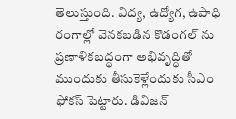తెలుస్తుంది. విద్య, ఉద్యోగ, ఉపాధి రంగాల్లో వెనకబడిన కొడంగల్ ను ప్రణాళికబద్ధంగా అభివృద్ధితో ముందుకు తీసుకెళ్లేందుకు సీఎం ఫోకస్ పెట్టారు. డివిజన్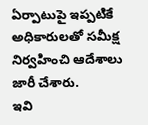ఏర్పాటుపై ఇప్పటికే అధికారులతో సమీక్ష నిర్వహించి ఆదేశాలు జారీ చేశారు.
ఇవి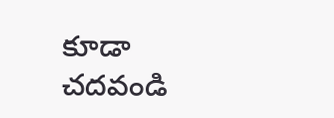కూడా చదవండి